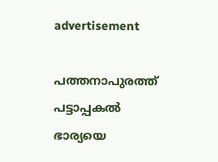advertisement

പത്തനാപുരത്ത് പട്ടാപ്പകല്‍ ഭാര്യയെ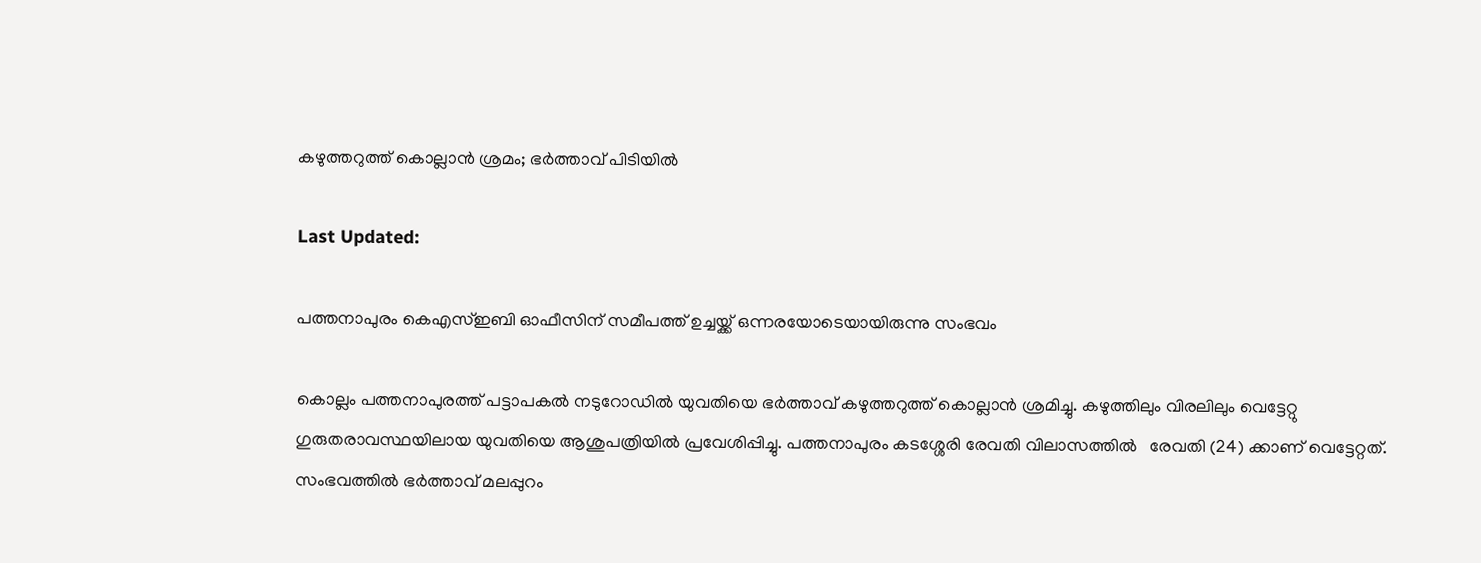കഴുത്തറുത്ത് കൊല്ലാന്‍ ശ്രമം; ഭര്‍ത്താവ് പിടിയില്‍

Last Updated:

പത്തനാപുരം കെഎസ്ഇബി ഓഫീസിന് സമീപത്ത് ഉച്ചയ്ക്ക് ഒന്നരയോടെയായിരുന്നു സംഭവം

കൊല്ലം പത്തനാപുരത്ത് പട്ടാപകൽ നടുറോഡില്‍ യുവതിയെ ഭർത്താവ് കഴുത്തറുത്ത് കൊല്ലാന്‍ ശ്രമിച്ചു. കഴുത്തിലും വിരലിലും വെട്ടേറ്റു ഗുരുതരാവസ്ഥയിലായ യുവതിയെ ആശുപത്രിയിൽ പ്രവേശിപ്പിച്ചു. പത്തനാപുരം കടശ്ശേരി രേവതി വിലാസത്തിൽ   രേവതി (24) ക്കാണ് വെട്ടേറ്റത്. സംഭവത്തില്‍ ഭർത്താവ് മലപ്പുറം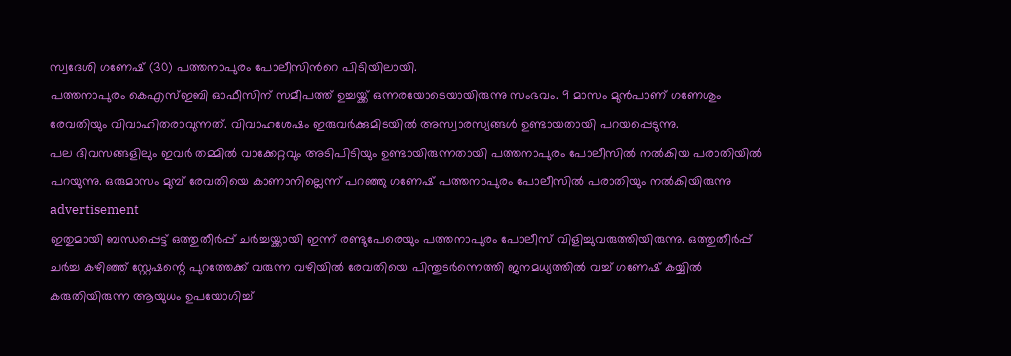സ്വദേശി ഗണേഷ് (30) പത്തനാപുരം പോലീസിന്‍റെ പിടിയിലായി.
പത്തനാപുരം കെഎസ്ഇബി ഓഫീസിന് സമീപത്ത് ഉച്ചയ്ക്ക് ഒന്നരയോടെയായിരുന്നു സംഭവം. 9 മാസം മുൻപാണ് ഗണേശും രേവതിയും വിവാഹിതരാവുന്നത്. വിവാഹശേഷം ഇരുവര്‍ക്കുമിടയില്‍ അസ്വാരസ്യങ്ങള്‍ ഉണ്ടായതായി പറയപ്പെടുന്നു.
പല ദിവസങ്ങളിലും ഇവർ തമ്മിൽ വാക്കേറ്റവും അടിപിടിയും ഉണ്ടായിരുന്നതായി പത്തനാപുരം പോലീസിൽ നൽകിയ പരാതിയിൽ പറയുന്നു. ഒരുമാസം മുമ്പ് രേവതിയെ കാണാനില്ലെന്ന് പറഞ്ഞു ഗണേഷ് പത്തനാപുരം പോലീസിൽ പരാതിയും നൽകിയിരുന്നു
advertisement
ഇതുമായി ബന്ധപ്പെട്ട് ഒത്തുതീർപ്പ് ചർച്ചയ്ക്കായി ഇന്ന് രണ്ടുപേരെയും പത്തനാപുരം പോലീസ് വിളിച്ചുവരുത്തിയിരുന്നു. ഒത്തുതീർപ്പ് ചർച്ച കഴിഞ്ഞ് സ്റ്റേഷന്റെ പുറത്തേക്ക് വരുന്ന വഴിയിൽ രേവതിയെ പിന്തുടർന്നെത്തി ജനമധ്യത്തിൽ വച്ച് ഗണേഷ് കയ്യിൽ കരുതിയിരുന്ന ആയുധം ഉപയോഗിച്ച്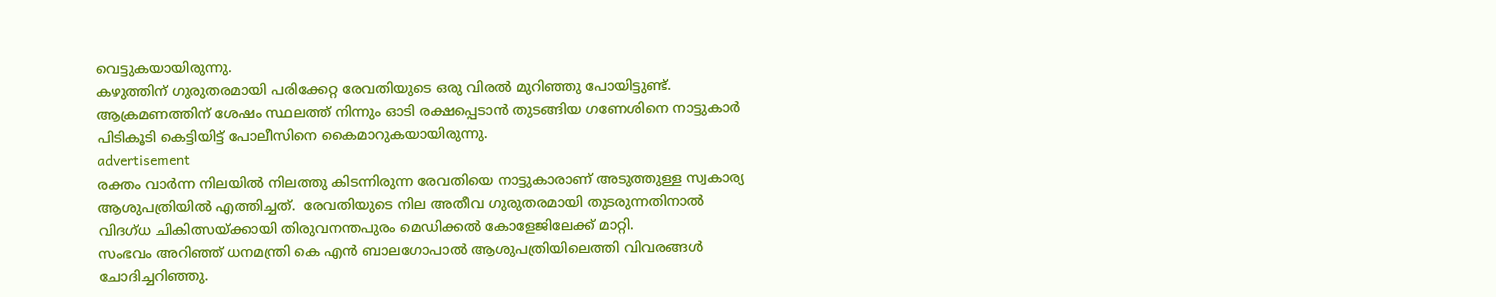വെട്ടുകയായിരുന്നു.
കഴുത്തിന് ഗുരുതരമായി പരിക്കേറ്റ രേവതിയുടെ ഒരു വിരൽ മുറിഞ്ഞു പോയിട്ടുണ്ട്. ആക്രമണത്തിന് ശേഷം സ്ഥലത്ത് നിന്നും ഓടി രക്ഷപ്പെടാൻ തുടങ്ങിയ ഗണേശിനെ നാട്ടുകാർ പിടികൂടി കെട്ടിയിട്ട് പോലീസിനെ കൈമാറുകയായിരുന്നു.
advertisement
രക്തം വാർന്ന നിലയിൽ നിലത്തു കിടന്നിരുന്ന രേവതിയെ നാട്ടുകാരാണ് അടുത്തുള്ള സ്വകാര്യ ആശുപത്രിയിൽ എത്തിച്ചത്.  രേവതിയുടെ നില അതീവ ഗുരുതരമായി തുടരുന്നതിനാൽ വിദഗ്ധ ചികിത്സയ്ക്കായി തിരുവനന്തപുരം മെഡിക്കൽ കോളേജിലേക്ക് മാറ്റി.
സംഭവം അറിഞ്ഞ് ധനമന്ത്രി കെ എൻ ബാലഗോപാൽ ആശുപത്രിയിലെത്തി വിവരങ്ങൾ ചോദിച്ചറിഞ്ഞു.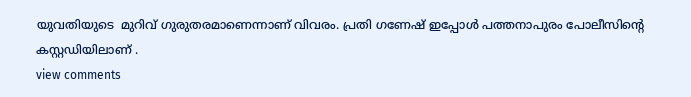യുവതിയുടെ  മുറിവ് ഗുരുതരമാണെന്നാണ് വിവരം. പ്രതി ഗണേഷ് ഇപ്പോൾ പത്തനാപുരം പോലീസിന്‍റെ കസ്റ്റഡിയിലാണ് .
view comments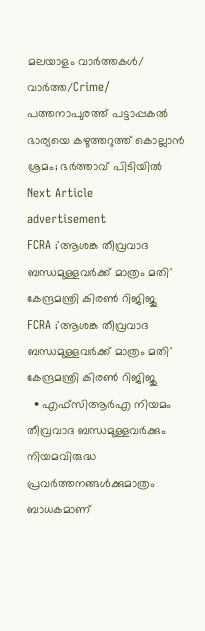മലയാളം വാർത്തകൾ/ വാർത്ത/Crime/
പത്തനാപുരത്ത് പട്ടാപ്പകല്‍ ഭാര്യയെ കഴുത്തറുത്ത് കൊല്ലാന്‍ ശ്രമം; ഭര്‍ത്താവ് പിടിയില്‍
Next Article
advertisement
FCRA ;'ആശങ്ക തീവ്രവാദ ബന്ധമുള്ളവർക്ക് മാത്രം മതി' കേന്ദ്രമന്ത്രി കിരണ്‍ റിജിജു
FCRA ;'ആശങ്ക തീവ്രവാദ ബന്ധമുള്ളവർക്ക് മാത്രം മതി' കേന്ദ്രമന്ത്രി കിരണ്‍ റിജിജു
  • എഫ്‌സിആർഎ നിയമം തീവ്രവാദ ബന്ധമുള്ളവർക്കും നിയമവിരുദ്ധ പ്രവർത്തനങ്ങൾക്കുമാത്രം ബാധകമാണ്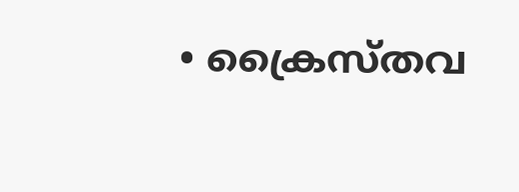• ക്രൈസ്തവ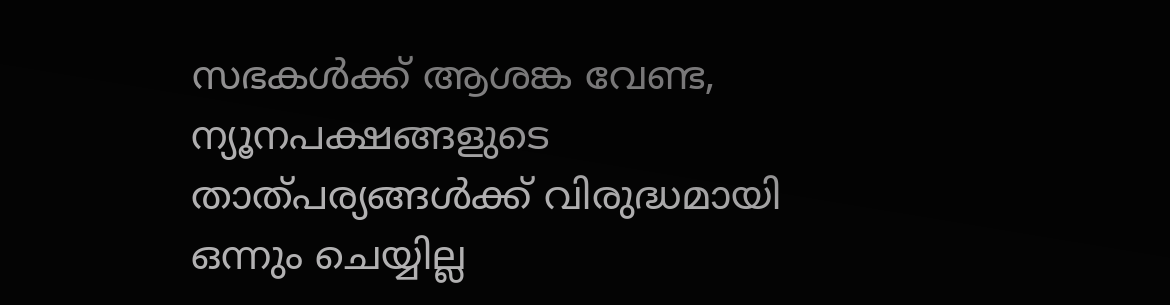സഭകൾക്ക് ആശങ്ക വേണ്ട, ന്യൂനപക്ഷങ്ങളുടെ താത്പര്യങ്ങൾക്ക് വിരുദ്ധമായി ഒന്നും ചെയ്യില്ല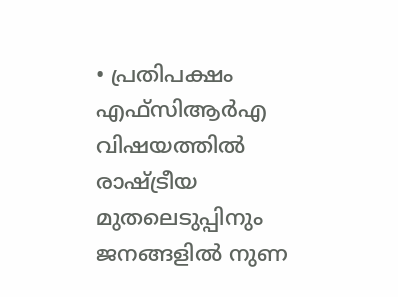• പ്രതിപക്ഷം എഫ്‌സിആർഎ വിഷയത്തിൽ രാഷ്ട്രീയ മുതലെടുപ്പിനും ജനങ്ങളിൽ നുണ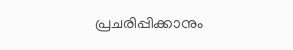പ്രചരിപ്പിക്കാനും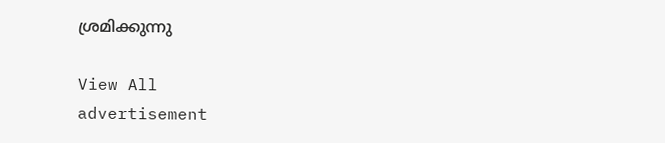ശ്രമിക്കുന്നു

View All
advertisement